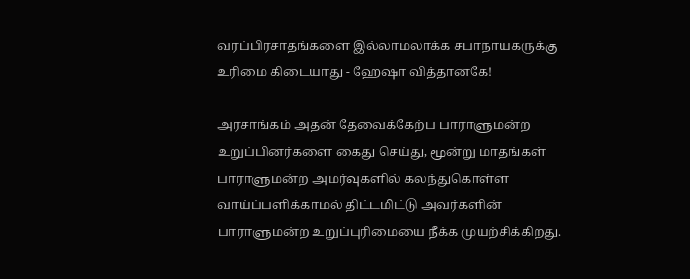வரப்பிரசாதங்களை இல்லாமலாக்க சபாநாயகருக்கு உரிமை கிடையாது - ஹேஷா வித்தானகே!

அரசாங்கம் அதன் தேவைக்கேற்ப பாராளுமன்ற உறுப்பினர்களை கைது செய்து, மூன்று மாதங்கள் பாராளுமன்ற அமர்வுகளில் கலந்துகொள்ள வாய்ப்பளிக்காமல் திட்டமிட்டு அவர்களின் பாராளுமன்ற உறுப்புரிமையை நீக்க முயற்சிக்கிறது.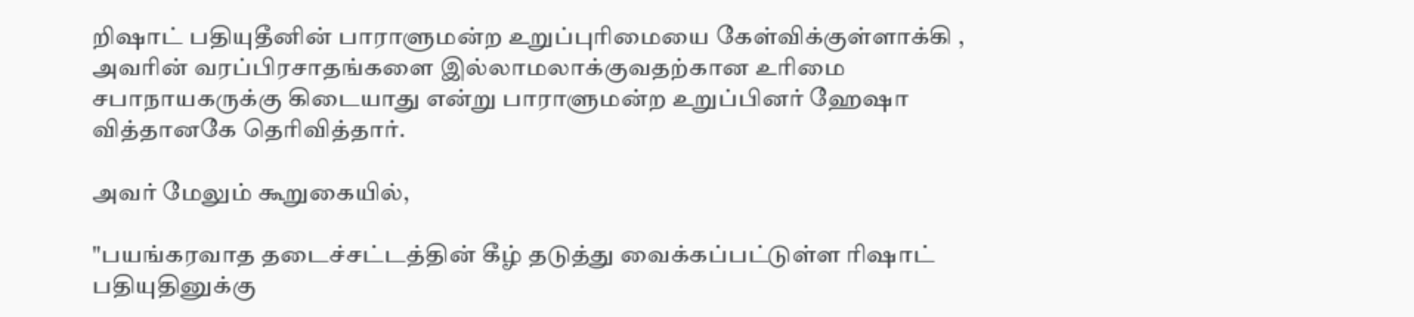றிஷாட் பதியுதீனின் பாராளுமன்ற உறுப்புரிமையை கேள்விக்குள்ளாக்கி , அவரின் வரப்பிரசாதங்களை இல்லாமலாக்குவதற்கான உரிமை சபாநாயகருக்கு கிடையாது என்று பாராளுமன்ற உறுப்பினர் ஹேஷா வித்தானகே தெரிவித்தார்.

அவர் மேலும் கூறுகையில்,

"பயங்கரவாத தடைச்சட்டத்தின் கீழ் தடுத்து வைக்கப்பட்டுள்ள ரிஷாட் பதியுதினுக்கு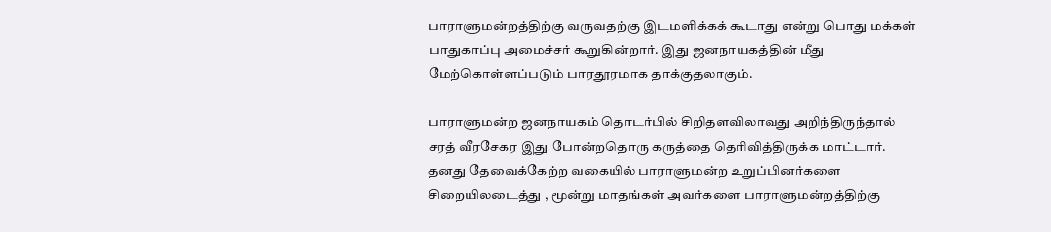பாராளுமன்றத்திற்கு வருவதற்கு இடமளிக்கக் கூடாது என்று பொது மக்கள் பாதுகாப்பு அமைச்சர் கூறுகின்றார். இது ஜனநாயகத்தின் மீது மேற்கொள்ளப்படும் பாரதூரமாக தாக்குதலாகும்.

பாராளுமன்ற ஜனநாயகம் தொடர்பில் சிறிதளவிலாவது அறிந்திருந்தால் சரத் வீரசேகர இது போன்றதொரு கருத்தை தெரிவித்திருக்க மாட்டார். தனது தேவைக்கேற்ற வகையில் பாராளுமன்ற உறுப்பினர்களை சிறையிலடைத்து , மூன்று மாதங்கள் அவர்களை பாராளுமன்றத்திற்கு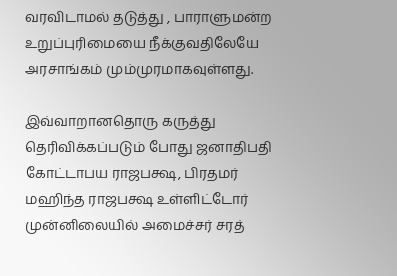வரவிடாமல் தடுத்து , பாராளுமன்ற உறுப்புரிமையை நீக்குவதிலேயே அரசாங்கம் மும்முரமாகவுள்ளது.

இவ்வாறானதொரு கருத்து தெரிவிக்கப்படும் போது ஜனாதிபதி கோட்டாபய ராஜபக்ஷ, பிரதமர் மஹிந்த ராஜபக்ஷ உள்ளிட்டோர் முன்னிலையில் அமைச்சர் சரத்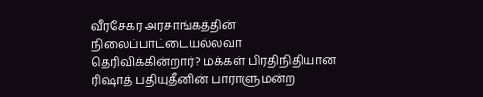வீரசேகர அரசாங்கத்தின் நிலைப்பாட்டையல்லவா தெரிவிக்கின்றார்? மக்கள் பிரதிநிதியான ரிஷாத் பதியுதீனின் பாராளுமன்ற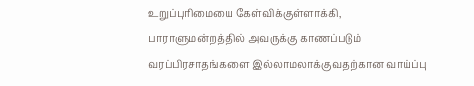உறுப்புரிமையை கேள்விக்குள்ளாக்கி, பாராளுமன்றத்தில் அவருக்கு காணப்படும் வரப்பிரசாதங்களை இல்லாமலாக்குவதற்கான வாய்ப்பு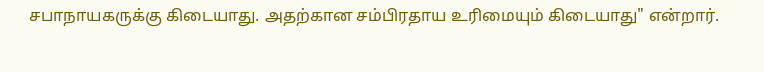சபாநாயகருக்கு கிடையாது. அதற்கான சம்பிரதாய உரிமையும் கிடையாது" என்றார்.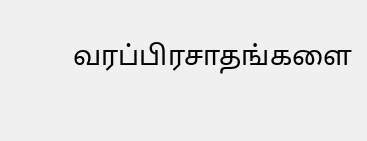வரப்பிரசாதங்களை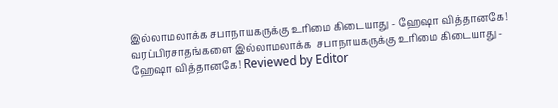இல்லாமலாக்க சபாநாயகருக்கு உரிமை கிடையாது - ஹேஷா வித்தானகே! வரப்பிரசாதங்களை இல்லாமலாக்க  சபாநாயகருக்கு உரிமை கிடையாது -  ஹேஷா வித்தானகே! Reviewed by Editor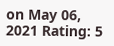on May 06, 2021 Rating: 5